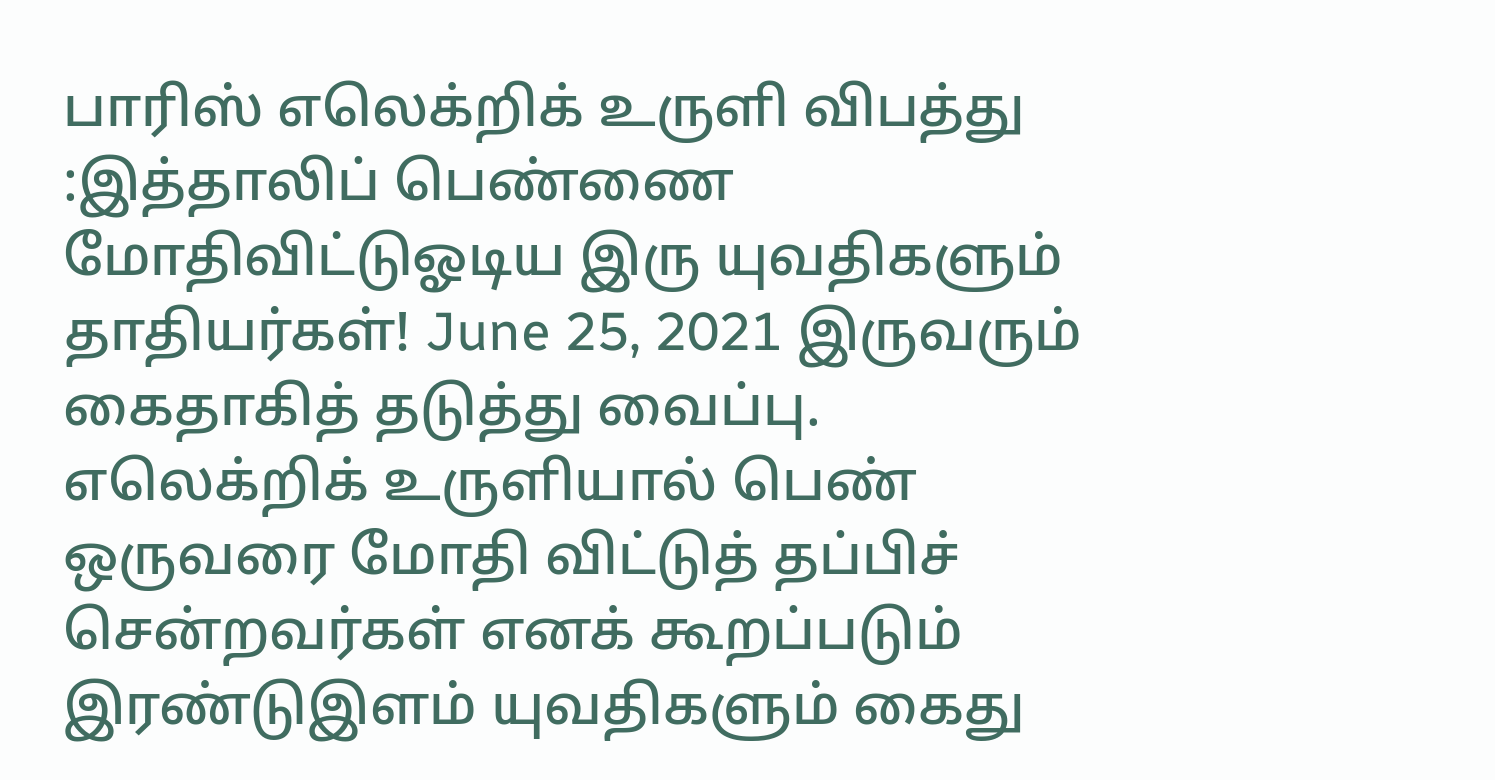பாரிஸ் எலெக்றிக் உருளி விபத்து :இத்தாலிப் பெண்ணை மோதிவிட்டுஓடிய இரு யுவதிகளும் தாதியர்கள்! June 25, 2021 இருவரும் கைதாகித் தடுத்து வைப்பு. எலெக்றிக் உருளியால் பெண் ஒருவரை மோதி விட்டுத் தப்பிச் சென்றவர்கள் எனக் கூறப்படும் இரண்டுஇளம் யுவதிகளும் கைது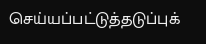செய்யப்பட்டுத்தடுப்புக்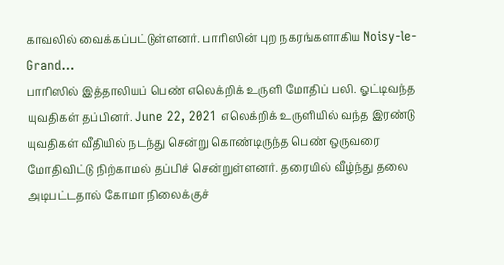காவலில் வைக்கப்பட்டுள்ளனர். பாரிஸின் புற நகரங்களாகிய Noisy-le-Grand…
பாரிஸில் இத்தாலியப் பெண் எலெக்றிக் உருளி மோதிப் பலி. ஓட்டிவந்த யுவதிகள் தப்பினர். June 22, 2021 எலெக்றிக் உருளியில் வந்த இரண்டு யுவதிகள் வீதியில் நடந்து சென்று கொண்டிருந்த பெண் ஒருவரை மோதிவிட்டு நிற்காமல் தப்பிச் சென்றுள்ளனர். தரையில் வீழ்ந்து தலை அடிபட்டதால் கோமா நிலைக்குச்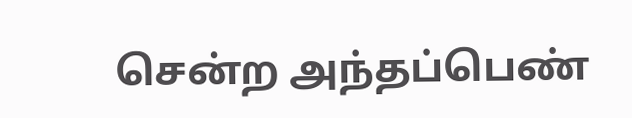சென்ற அந்தப்பெண்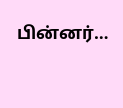பின்னர்…